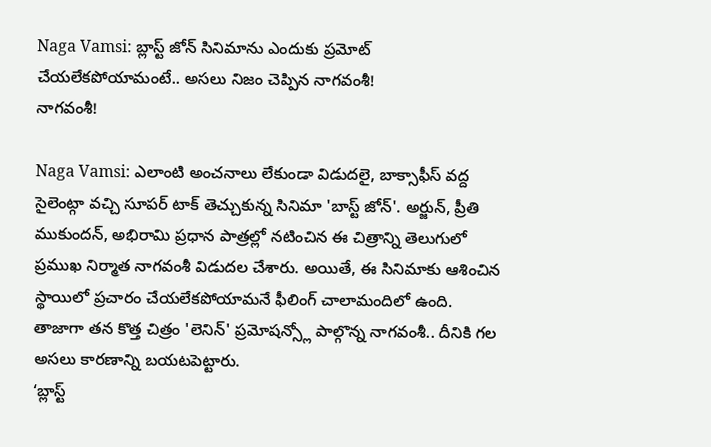Naga Vamsi: బ్లాస్ట్ జోన్ సినిమాను ఎందుకు ప్రమోట్ చేయలేకపోయామంటే.. అసలు నిజం చెప్పిన నాగవంశీ!
నాగవంశీ!

Naga Vamsi: ఎలాంటి అంచనాలు లేకుండా విడుదలై, బాక్సాఫీస్ వద్ద సైలెంట్గా వచ్చి సూపర్ టాక్ తెచ్చుకున్న సినిమా 'బాస్ట్ జోన్'. అర్జున్, ప్రీతి ముకుందన్, అభిరామి ప్రధాన పాత్రల్లో నటించిన ఈ చిత్రాన్ని తెలుగులో ప్రముఖ నిర్మాత నాగవంశీ విడుదల చేశారు. అయితే, ఈ సినిమాకు ఆశించిన స్థాయిలో ప్రచారం చేయలేకపోయామనే ఫీలింగ్ చాలామందిలో ఉంది. తాజాగా తన కొత్త చిత్రం 'లెనిన్' ప్రమోషన్స్లో పాల్గొన్న నాగవంశీ.. దీనికి గల అసలు కారణాన్ని బయటపెట్టారు.
‘బ్లాస్ట్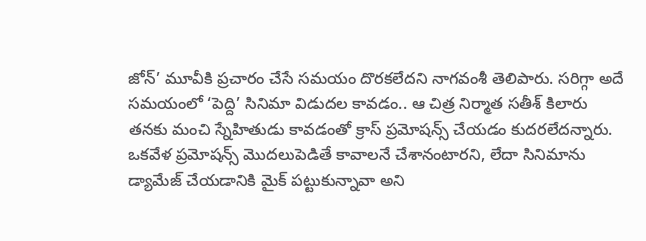జోన్’ మూవీకి ప్రచారం చేసే సమయం దొరకలేదని నాగవంశీ తెలిపారు. సరిగ్గా అదే సమయంలో ‘పెద్ది’ సినిమా విడుదల కావడం.. ఆ చిత్ర నిర్మాత సతీశ్ కిలారు తనకు మంచి స్నేహితుడు కావడంతో క్రాస్ ప్రమోషన్స్ చేయడం కుదరలేదన్నారు. ఒకవేళ ప్రమోషన్స్ మొదలుపెడితే కావాలనే చేశానంటారని, లేదా సినిమాను డ్యామేజ్ చేయడానికి మైక్ పట్టుకున్నావా అని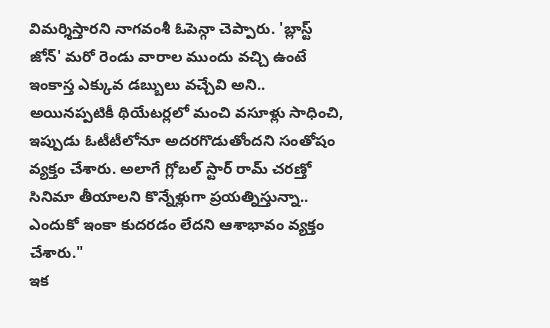విమర్శిస్తారని నాగవంశీ ఓపెన్గా చెప్పారు. 'బ్లాస్ట్ జోన్' మరో రెండు వారాల ముందు వచ్చి ఉంటే ఇంకాస్త ఎక్కువ డబ్బులు వచ్చేవి అని.. అయినప్పటికీ థియేటర్లలో మంచి వసూళ్లు సాధించి, ఇప్పుడు ఓటీటీలోనూ అదరగొడుతోందని సంతోషం వ్యక్తం చేశారు. అలాగే గ్లోబల్ స్టార్ రామ్ చరణ్తో సినిమా తీయాలని కొన్నేళ్లుగా ప్రయత్నిస్తున్నా.. ఎందుకో ఇంకా కుదరడం లేదని ఆశాభావం వ్యక్తం చేశారు."
ఇక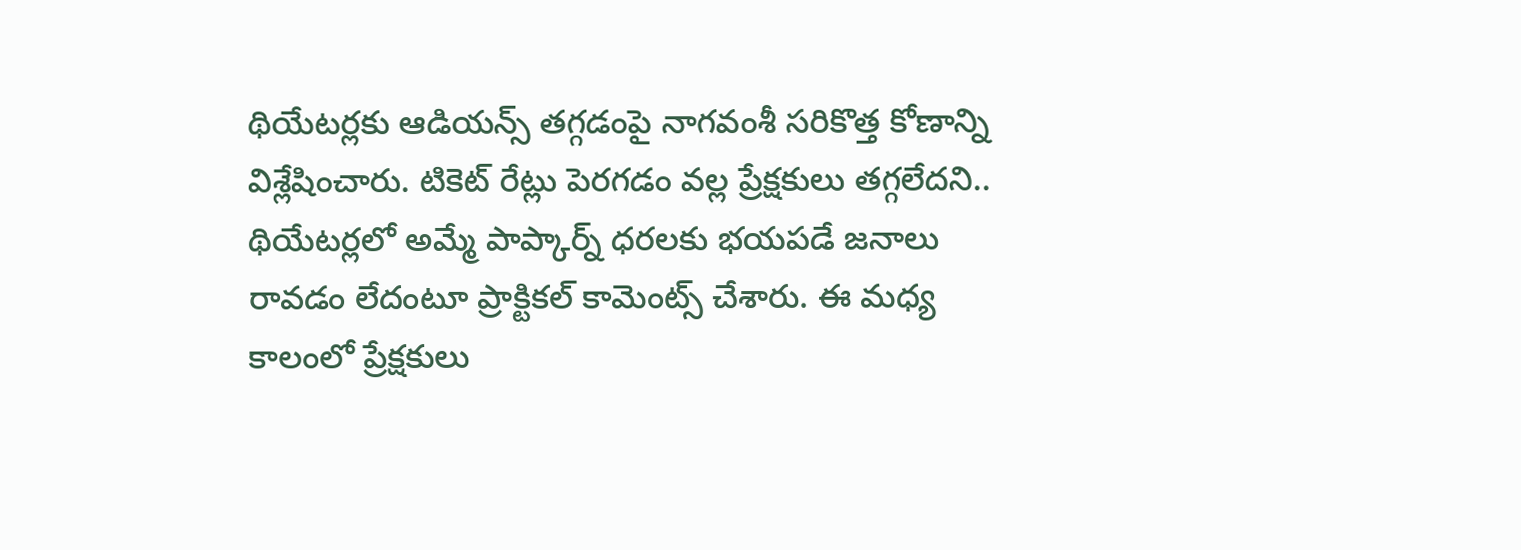థియేటర్లకు ఆడియన్స్ తగ్గడంపై నాగవంశీ సరికొత్త కోణాన్ని విశ్లేషించారు. టికెట్ రేట్లు పెరగడం వల్ల ప్రేక్షకులు తగ్గలేదని.. థియేటర్లలో అమ్మే పాప్కార్న్ ధరలకు భయపడే జనాలు రావడం లేదంటూ ప్రాక్టికల్ కామెంట్స్ చేశారు. ఈ మధ్య కాలంలో ప్రేక్షకులు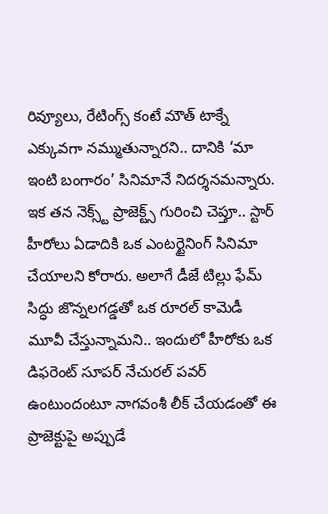రివ్యూలు, రేటింగ్స్ కంటే మౌత్ టాక్నే ఎక్కువగా నమ్ముతున్నారని.. దానికి ‘మా ఇంటి బంగారం’ సినిమానే నిదర్శనమన్నారు. ఇక తన నెక్స్ట్ ప్రాజెక్ట్స్ గురించి చెప్తూ.. స్టార్ హీరోలు ఏడాదికి ఒక ఎంటర్టైనింగ్ సినిమా చేయాలని కోరారు. అలాగే డీజే టిల్లు ఫేమ్ సిద్ధు జొన్నలగడ్డతో ఒక రూరల్ కామెడీ మూవీ చేస్తున్నామని.. ఇందులో హీరోకు ఒక డిఫరెంట్ సూపర్ నేచురల్ పవర్ ఉంటుందంటూ నాగవంశీ లీక్ చేయడంతో ఈ ప్రాజెక్టుపై అప్పుడే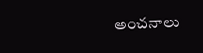అంచనాలు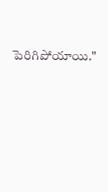పెరిగిపోయాయి."